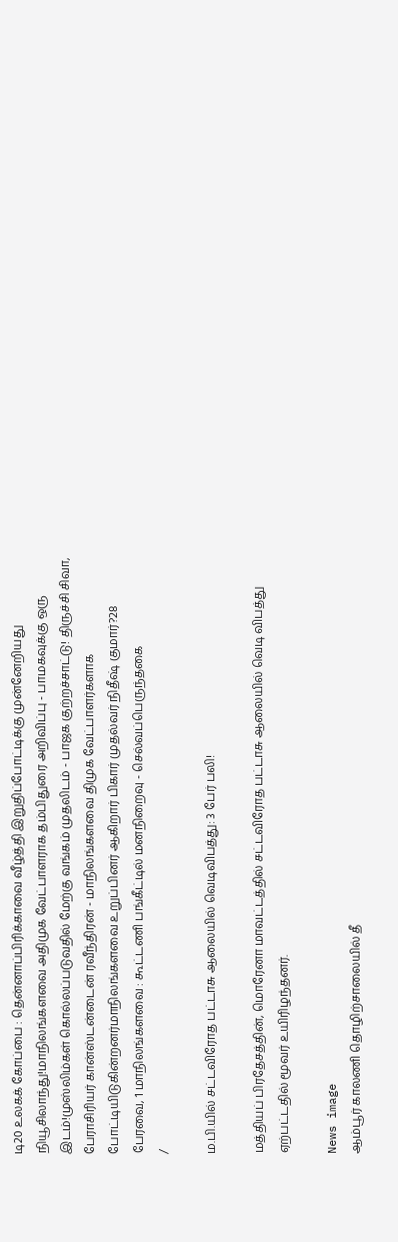டி20 உலகக் கோப்பை : தென்னாப்பிரிக்காவை வீழ்த்தி இறுதிப்போட்டிக்கு முன்னேறியது நியூசிலாந்து!மாநிலங்களவை அதிமுக வேட்பாளராக தம்பிதுரை அறிவிப்பு - பாமகவுக்கு ஒரு இடம்!முஸ்லிம்கள் கொல்லப்படுவதில் மேற்கு வங்கம் முதலிடம் - பாஜக குற்றச்சாட்டு! திருச்சி சிவா, பேராசிரியர் கான்ஸ்டன்டைன் ரவீந்திரன் - மாநிலங்களவை திமுக வேட்பாளர்களாக போட்டியிடுகின்றனர்மாநிலங்களவை உறுப்பினர் ஆகிறார் பிகார் முதல்வர் நிதீஷ் குமார்?28 பேரவை, 1 மாநிலங்களவை : கூட்டணி பங்கீட்டில் மனநிறைவு - செல்வப்பெருந்தகை
/

ம.பி.யில் சட்டவிரோத பட்டாசு ஆலையில் வெடிவிபத்து: 3 பேர் பலி!

மத்தியப் பிரதேசத்தின், மொரேனா மாவட்டத்தில் சட்டவிரோத பட்டாசு ஆலையில் வெடி விபத்து ஏற்பட்டதில் மூவர் உயிரிழந்தனர்.

News image
ஆம்பூர் காலணி தொழிற்சாலையில் தீ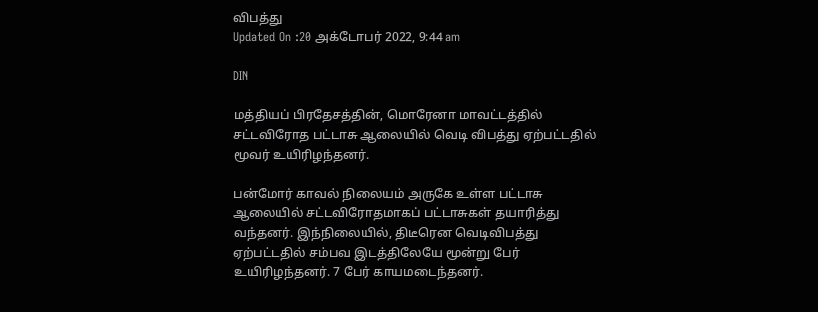விபத்து
Updated On :20 அக்டோபர் 2022, 9:44 am

DIN

மத்தியப் பிரதேசத்தின், மொரேனா மாவட்டத்தில் சட்டவிரோத பட்டாசு ஆலையில் வெடி விபத்து ஏற்பட்டதில் மூவர் உயிரிழந்தனர்.

பன்மோர் காவல் நிலையம் அருகே உள்ள பட்டாசு ஆலையில் சட்டவிரோதமாகப் பட்டாசுகள் தயாரித்து வந்தனர். இந்நிலையில், திடீரென வெடிவிபத்து ஏற்பட்டதில் சம்பவ இடத்திலேயே மூன்று பேர் உயிரிழந்தனர். 7 பேர் காயமடைந்தனர்.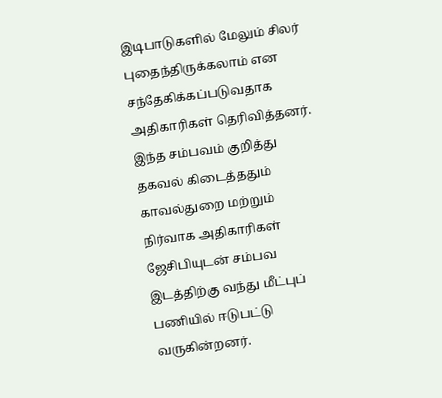இடிபாடுகளில் மேலும் சிலர் புதைந்திருக்கலாம் என சந்தேகிக்கப்படுவதாக அதிகாரிகள் தெரிவித்தனர். இந்த சம்பவம் குறித்து தகவல் கிடைத்ததும் காவல்துறை மற்றும் நிர்வாக அதிகாரிகள் ஜேசிபியுடன் சம்பவ இடத்திற்கு வந்து மீட்புப் பணியில் ஈடுபட்டு வருகின்றனர்.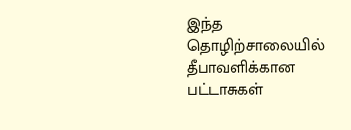இந்த தொழிற்சாலையில் தீபாவளிக்கான பட்டாசுகள்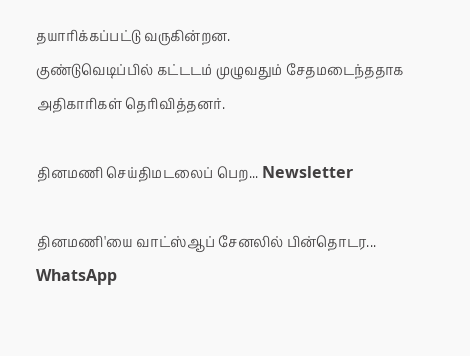தயாரிக்கப்பட்டு வருகின்றன.
குண்டுவெடிப்பில் கட்டடம் முழுவதும் சேதமடைந்ததாக அதிகாரிகள் தெரிவித்தனர்.

தினமணி செய்திமடலைப் பெற... Newsletter

தினமணி'யை வாட்ஸ்ஆப் சேனலில் பின்தொடர... WhatsApp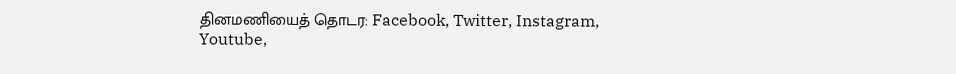தினமணியைத் தொடர: Facebook, Twitter, Instagram, Youtube,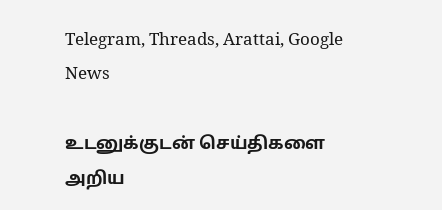Telegram, Threads, Arattai, Google News

உடனுக்குடன் செய்திகளை அறிய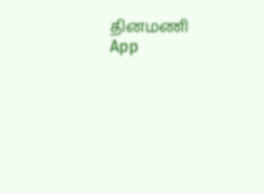தினமணி App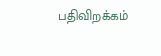பதிவிறக்கம்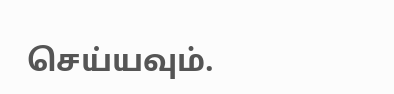செய்யவும்.